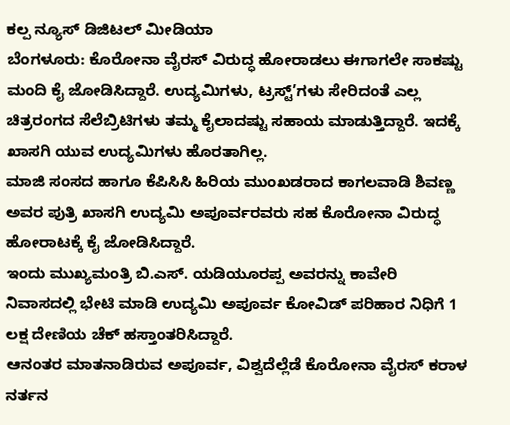ಕಲ್ಪ ನ್ಯೂಸ್ ಡಿಜಿಟಲ್ ಮೀಡಿಯಾ
ಬೆಂಗಳೂರು: ಕೊರೋನಾ ವೈರಸ್ ವಿರುದ್ಧ ಹೋರಾಡಲು ಈಗಾಗಲೇ ಸಾಕಷ್ಟು ಮಂದಿ ಕೈ ಜೋಡಿಸಿದ್ದಾರೆ. ಉದ್ಯಮಿಗಳು, ಟ್ರಸ್ಟ್’ಗಳು ಸೇರಿದಂತೆ ಎಲ್ಲ ಚಿತ್ರರಂಗದ ಸೆಲೆಬ್ರಿಟಿಗಳು ತಮ್ಮ ಕೈಲಾದಷ್ಟು ಸಹಾಯ ಮಾಡುತ್ತಿದ್ದಾರೆ. ಇದಕ್ಕೆ ಖಾಸಗಿ ಯುವ ಉದ್ಯಮಿಗಳು ಹೊರತಾಗಿಲ್ಲ.
ಮಾಜಿ ಸಂಸದ ಹಾಗೂ ಕೆಪಿಸಿಸಿ ಹಿರಿಯ ಮುಂಖಡರಾದ ಕಾಗಲವಾಡಿ ಶಿವಣ್ಣ ಅವರ ಪುತ್ರಿ ಖಾಸಗಿ ಉದ್ಯಮಿ ಅಪೂರ್ವರವರು ಸಹ ಕೊರೋನಾ ವಿರುದ್ಧ ಹೋರಾಟಕ್ಕೆ ಕೈ ಜೋಡಿಸಿದ್ದಾರೆ.
ಇಂದು ಮುಖ್ಯಮಂತ್ರಿ ಬಿ.ಎಸ್. ಯಡಿಯೂರಪ್ಪ ಅವರನ್ನು ಕಾವೇರಿ ನಿವಾಸದಲ್ಲಿ ಭೇಟಿ ಮಾಡಿ ಉದ್ಯಮಿ ಅಪೂರ್ವ ಕೋವಿಡ್ ಪರಿಹಾರ ನಿಧಿಗೆ 1 ಲಕ್ಷ ದೇಣಿಯ ಚೆಕ್ ಹಸ್ತಾಂತರಿಸಿದ್ದಾರೆ.
ಆನಂತರ ಮಾತನಾಡಿರುವ ಅಪೂರ್ವ, ವಿಶ್ವದೆಲ್ಲೆಡೆ ಕೊರೋನಾ ವೈರಸ್ ಕರಾಳ ನರ್ತನ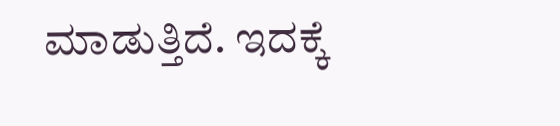ಮಾಡುತ್ತಿದೆ. ಇದಕ್ಕೆ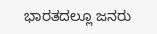ಭಾರತದಲ್ಲೂ ಜನರು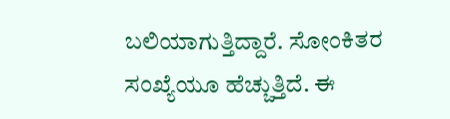ಬಲಿಯಾಗುತ್ತಿದ್ದಾರೆ. ಸೋಂಕಿತರ ಸಂಖ್ಯೆಯೂ ಹೆಚ್ಚುತ್ತಿದೆ. ಈ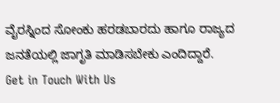ವೈರಸ್ನಿಂದ ಸೋಂಕು ಹರಡಬಾರದು ಹಾಗೂ ರಾಜ್ಯದ ಜನತೆಯಲ್ಲಿ ಜಾಗೃತಿ ಮಾಡಿಸಬೇಕು ಎಂದಿದ್ದಾರೆ.
Get in Touch With Us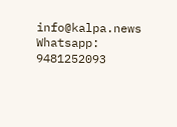info@kalpa.news Whatsapp: 9481252093